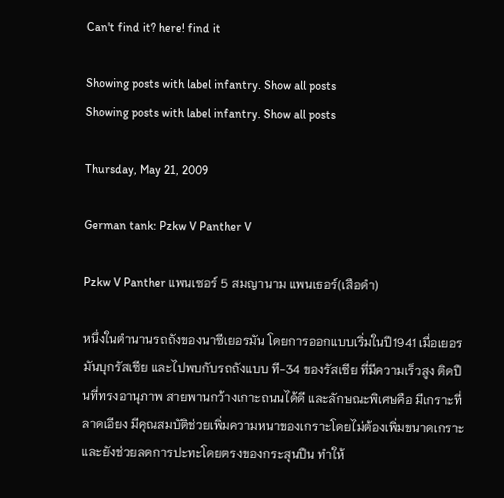Can't find it? here! find it

Showing posts with label infantry. Show all posts
Showing posts with label infantry. Show all posts

Thursday, May 21, 2009

German tank: Pzkw V Panther V

Pzkw V Panther แพนเซอร์ 5 สมญานาม แพนเธอร์(เสือดำ)

หนึ่งในตำนานรถถังของนาซีเยอรมัน โดยการออกแบบเริ่มในปี1941 เมื่อเยอรมันบุกรัสเซีย และไปพบกับรถถังแบบ ที-34 ของรัสเซีย ที่มีความเร็วสูง ติดปืนที่ทรงอานุภาพ สายพานกว้างเกาะถนนได้ดี และลักษณะพิเศษคือ มีเกราะที่ลาดเอียง มีคุณสมบัติช่วยเพิ่มความหนาของเกราะโดยไม่ต้องเพิ่มขนาดเกราะ และยังช่วยลดการปะทะโดยตรงของกระสุนปืน ทำให้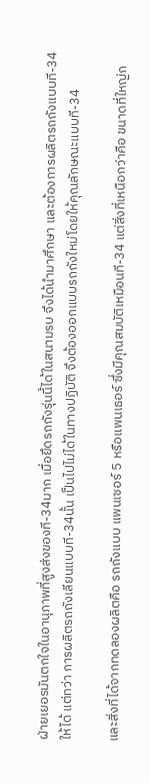ฝ่ายเยอรมันตกใจในอานุภาพที่สูงส่งของที-34มาก เมื่อยึดรถถังรุ่นนี้ได้ในสนามรบ จึงได้นำมาศึกษา และต้องการผลิตรถถังแบบที-34 ให้ได้ แต่ทว่า การผลิตรถถังเลียนแบบที-34นั้น เป็นไปไม่ได้ในทางปฏิบัติ จึงต้องออกแบบรถถังใหม่โดยให้คุณลักษณะแบบที-34

และสิ่งที่ได้จากทดลองผลิตคือ รถถังแบบ แพนเซอร์ 5 หรือแพนเธอร์ ซึ่งมีคุณสมบัติเหมือนที-34 แต่สิ่งที่เหนือกว่าคือ ขนาดที่ใหญ่ก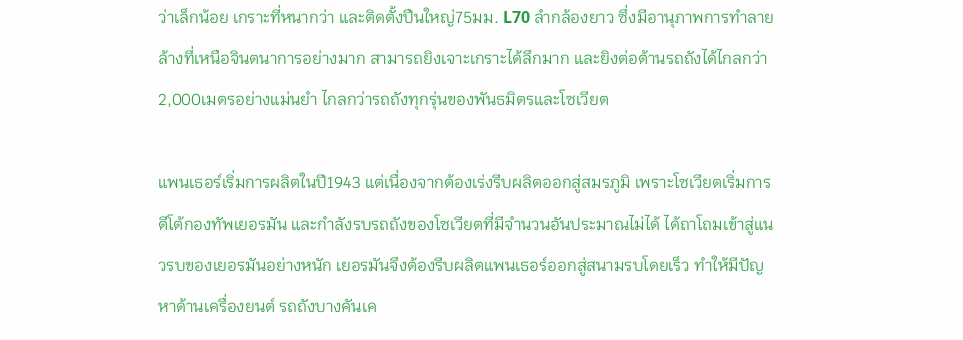ว่าเล็กน้อย เกราะที่หนากว่า และติดตั้งปืนใหญ่75มม. L70 ลำกล้องยาว ซึ่งมีอานุภาพการทำลายล้างที่เหนือจินตนาการอย่างมาก สามารถยิงเจาะเกราะได้ลึกมาก และยิงต่อต้านรถถังได้ไกลกว่า2,000เมตรอย่างแม่นยำ ไกลกว่ารถถังทุกรุ่นของพันธมิตรและโซเวียต

แพนเธอร์เริ่มการผลิตในปี1943 แต่เนื่องจากต้องเร่งรีบผลิตออกสู่สมรภูมิ เพราะโซเวียตเริ่มการตีโต้กองทัพเยอรมัน และกำลังรบรถถังของโซเวียตที่มีจำนวนอันประมาณไม่ได้ ได้ถาโถมเข้าสู่แนวรบของเยอรมันอย่างหนัก เยอรมันจึงต้องรีบผลิตแพนเธอร์ออกสู่สนามรบโดยเร็ว ทำให้มีปัญหาด้านเครื่องยนต์ รถถังบางคันเค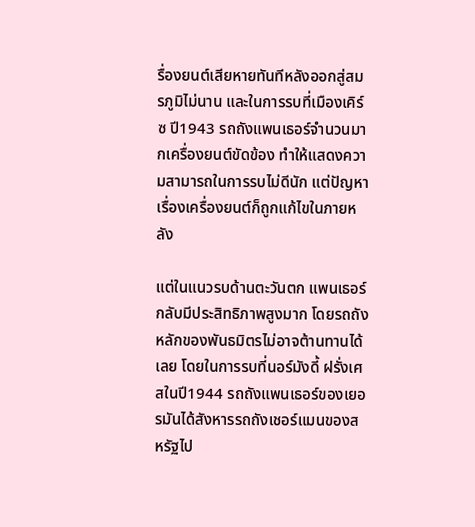รื่องยนต์เสียหายทันทีหลังออกสู่สมรภูมิไม่นาน และในการรบที่เมืองเคิร์ซ ปี1943 รถถังแพนเธอร์จำนวนมากเครื่องยนต์ขัดข้อง ทำให้แสดงความสามารถในการรบไม่ดีนัก แต่ปัญหาเรื่องเครื่องยนต์ก็ถูกแก้ไขในภายหลัง

แต่ในแนวรบด้านตะวันตก แพนเธอร์ กลับมีประสิทธิภาพสูงมาก โดยรถถังหลักของพันธมิตรไม่อาจต้านทานได้เลย โดยในการรบที่นอร์มังดี้ ฝรั่งเศสในปี1944 รถถังแพนเธอร์ของเยอรมันได้สังหารรถถังเชอร์แมนของสหรัฐไป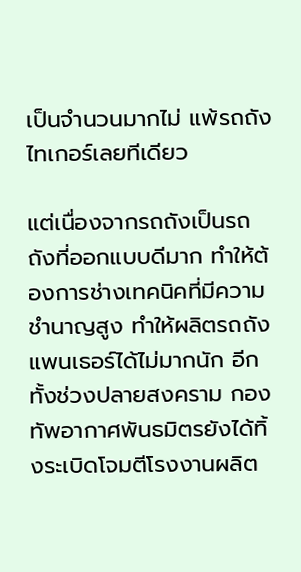เป็นจำนวนมากไม่ แพ้รถถังไทเกอร์เลยทีเดียว

แต่เนื่องจากรถถังเป็นรถถังที่ออกแบบดีมาก ทำให้ต้องการช่างเทคนิคที่มีความชำนาญสูง ทำให้ผลิตรถถังแพนเธอร์ได้ไม่มากนัก อีกทั้งช่วงปลายสงคราม กองทัพอากาศพันธมิตรยังได้ทิ้งระเบิดโจมตีโรงงานผลิต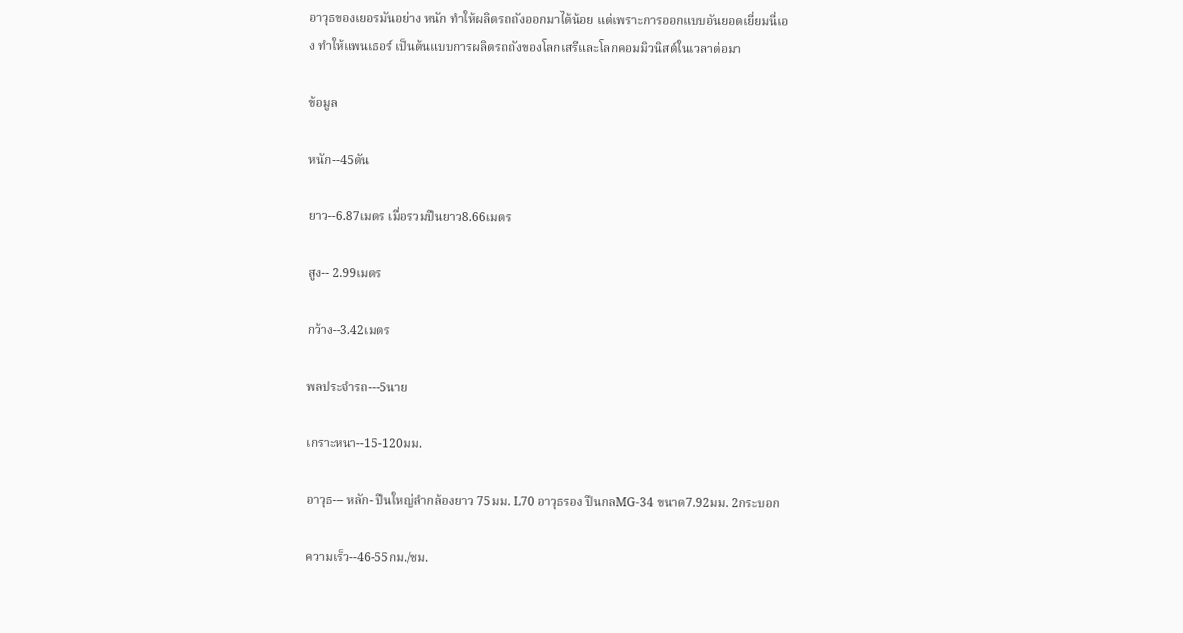อาวุธของเยอรมันอย่าง หนัก ทำให้ผลิตรถถังออกมาได้น้อย แต่เพราะการออกแบบอันยอดเยี่ยมนี่เอง ทำให้แพนเธอร์ เป็นต้นแบบการผลิตรถถังของโลกเสรีและโลกคอมมิวนิสต์ในเวลาต่อมา

ข้อมูล

หนัก--45ตัน

ยาว--6.87เมตร เมื่อรวมปืนยาว8.66เมตร

สูง-- 2.99เมตร

กว้าง--3.42เมตร

พลประจำรถ---5นาย

เกราะหนา--15-120มม.

อาวุธ--- หลัก- ปืนใหญ่ลำกล้องยาว 75มม. L70 อาวุธรอง ปืนกลMG-34 ขนาด7.92มม. 2กระบอก

ความเร็ว--46-55กม./ชม.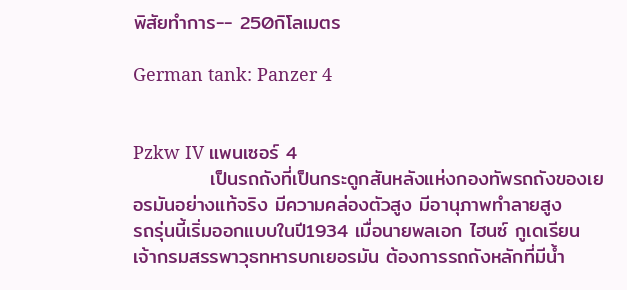พิสัยทำการ-- 250กิโลเมตร

German tank: Panzer 4


Pzkw IV แพนเซอร์ 4
           เป็นรถถังที่เป็นกระดูกสันหลังแห่งกองทัพรถถังของเยอรมันอย่างแท้จริง มีความคล่องตัวสูง มีอานุภาพทำลายสูง
รถรุ่นนี้เริ่มออกแบบในปี1934 เมื่อนายพลเอก ไฮนซ์ กูเดเรียน เจ้ากรมสรรพาวุธทหารบกเยอรมัน ต้องการรถถังหลักที่มีน้ำ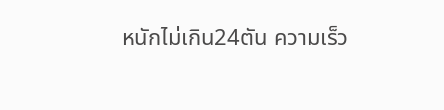หนักไม่เกิน24ตัน ความเร็ว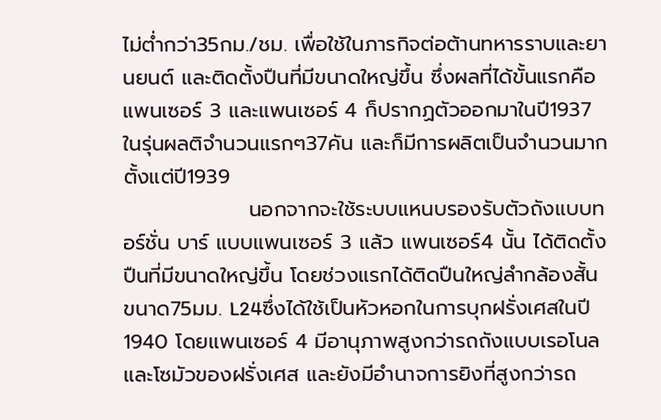ไม่ต่ำกว่า35กม./ชม. เพื่อใช้ในภารกิจต่อต้านทหารราบและยานยนต์ และติดตั้งปืนที่มีขนาดใหญ่ขึ้น ซึ่งผลที่ได้ขั้นแรกคือ แพนเซอร์ 3 และแพนเซอร์ 4 ก็ปรากฏตัวออกมาในปี1937 ในรุ่นผลติจำนวนแรกๆ37คัน และก็มีการผลิตเป็นจำนวนมากตั้งแต่ปี1939
                 นอกจากจะใช้ระบบแหนบรองรับตัวถังแบบทอร์ชั่น บาร์ แบบแพนเซอร์ 3 แล้ว แพนเซอร์4 นั้น ได้ติดตั้งปืนที่มีขนาดใหญ่ขึ้น โดยช่วงแรกได้ติดปืนใหญ่ลำกล้องสั้นขนาด75มม. L24ซึ่งได้ใช้เป็นหัวหอกในการบุกฝรั่งเศสในปี1940 โดยแพนเซอร์ 4 มีอานุภาพสูงกว่ารถถังแบบเรอโนลและโซมัวของฝรั่งเศส และยังมีอำนาจการยิงที่สูงกว่ารถ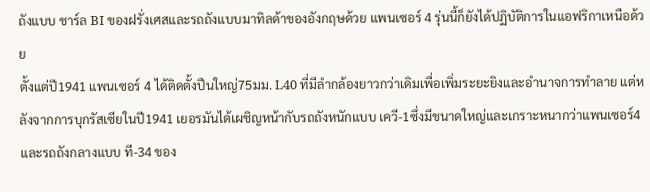ถังแบบ ชาร์ล BI ของฝรั่งเศสและรถถังแบบมาทิลด้าของอังกฤษด้วย แพนเซอร์ 4 รุ่นนี้ก็ยังได้ปฏิบัติการในแอฟริกาเหนือด้วย
ตั้งแต่ปี1941 แพนเซอร์ 4 ได้ติดตั้งปืนใหญ่75มม. L40 ที่มีลำกล้องยาวกว่าเดิมเพื่อเพิ่มระยะยิงและอำนาจการทำลาย แต่หลังจากการบุกรัสเซียในปี1941 เยอรมันได้เผชิญหน้ากับรถถังหนักแบบ เควี-1ซึ่งมีขนาดใหญ่และเกราะหนากว่าแพนเซอร์4 และรถถังกลางแบบ ที-34 ของ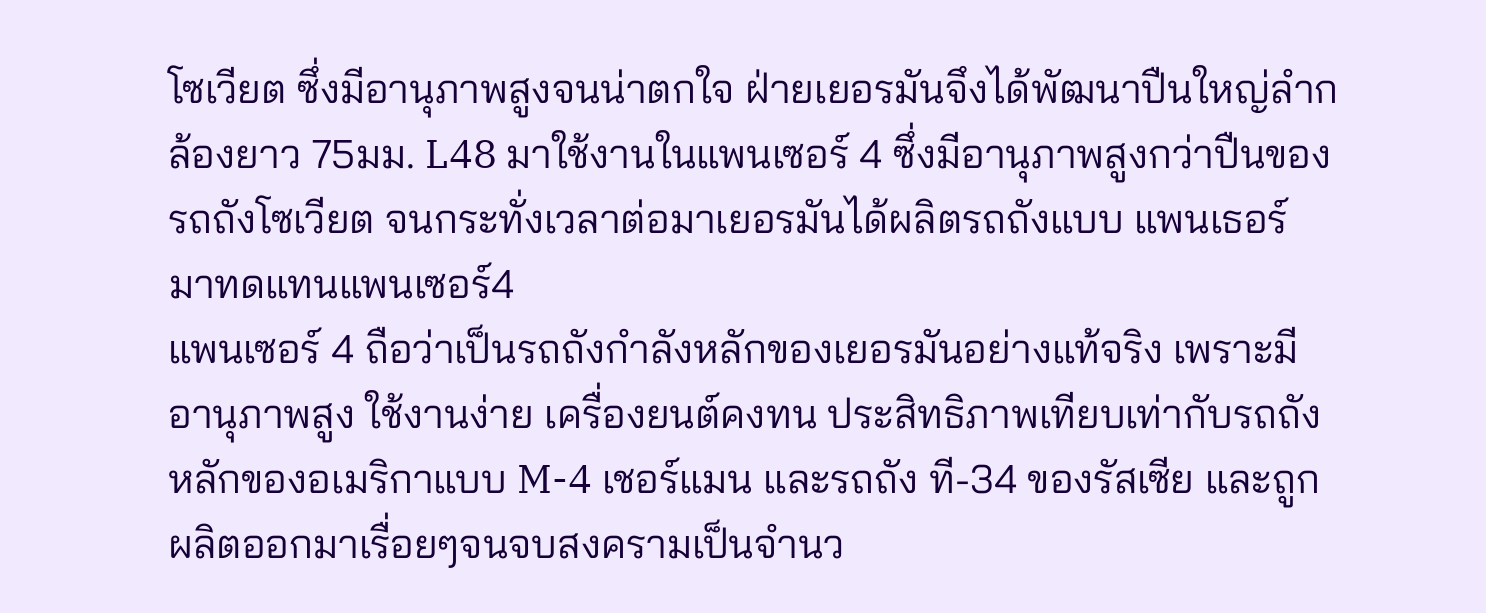โซเวียต ซึ่งมีอานุภาพสูงจนน่าตกใจ ฝ่ายเยอรมันจึงได้พัฒนาปืนใหญ่ลำกล้องยาว 75มม. L48 มาใช้งานในแพนเซอร์ 4 ซึ่งมีอานุภาพสูงกว่าปืนของรถถังโซเวียต จนกระทั่งเวลาต่อมาเยอรมันได้ผลิตรถถังแบบ แพนเธอร์ มาทดแทนแพนเซอร์4
แพนเซอร์ 4 ถือว่าเป็นรถถังกำลังหลักของเยอรมันอย่างแท้จริง เพราะมีอานุภาพสูง ใช้งานง่าย เครื่องยนต์คงทน ประสิทธิภาพเทียบเท่ากับรถถังหลักของอเมริกาแบบ M-4 เชอร์แมน และรถถัง ที-34 ของรัสเซีย และถูกผลิตออกมาเรื่อยๆจนจบสงครามเป็นจำนว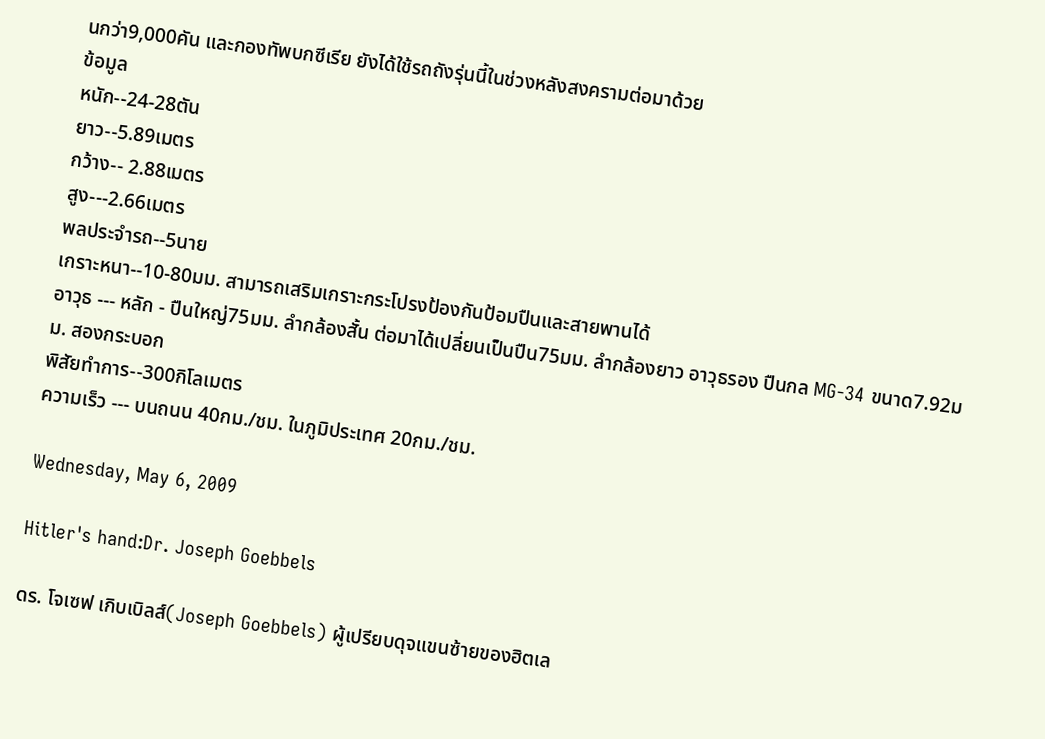นกว่า9,000คัน และกองทัพบกซีเรีย ยังได้ใช้รถถังรุ่นนี้ในช่วงหลังสงครามต่อมาด้วย
ข้อมูล
หนัก--24-28ตัน
ยาว--5.89เมตร
กว้าง-- 2.88เมตร
สูง---2.66เมตร
พลประจำรถ--5นาย
เกราะหนา--10-80มม. สามารถเสริมเกราะกระโปรงป้องกันป้อมปืนและสายพานได้
อาวุธ --- หลัก - ปืนใหญ่75มม. ลำกล้องสั้น ต่อมาได้เปลี่ยนเป็นปืน75มม. ลำกล้องยาว อาวุธรอง ปืนกล MG-34 ขนาด7.92มม. สองกระบอก
พิสัยทำการ--300กิโลเมตร
ความเร็ว --- บนถนน 40กม./ชม. ในภูมิประเทศ 20กม./ชม.

Wednesday, May 6, 2009

Hitler's hand:Dr. Joseph Goebbels

ดร. โจเซฟ เกิบเบิลส์(Joseph Goebbels) ผู้เปรียบดุจแขนซ้ายของฮิตเล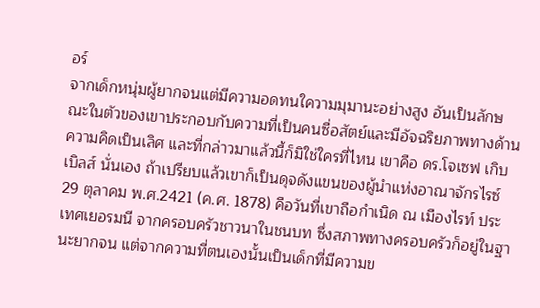อร์
จากเด็กหนุ่มผู้ยากจนแต่มีความอดทนใความมุมานะอย่างสูง อันเป็นลักษณะในตัวของเขาประกอบกับความที่เป็นคนซื่อสัตย์และมีอัจฉริยภาพทางด้านความคิดเป็นเลิศ และที่กล่าวมาแล้วนี้ก็มิใช่ใครที่ไหน เขาคือ ดร.โจเซฟ เกิบเบิลส์ นั่นเอง ถ้าเปรียบแล้วเขาก็เป็นดุจดังแขนของผู้นำแห่งอาณาจักรไรซ์
29 ตุลาคม พ.ศ.2421 (ค.ศ. 1878) คือวันที่เขาถือกำเนิด ณ เมืองไรท์ ประเทศเยอรมนี จากครอบครัวชาวนาในชนบท ซึ่งสภาพทางครอบครัวก็อยู่ในฐานะยากจน แต่จากความที่ตนเองนั้นเป็นเด็กที่มีความข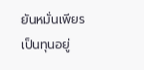ยันหมั่นเพียรเป็นทุนอยู่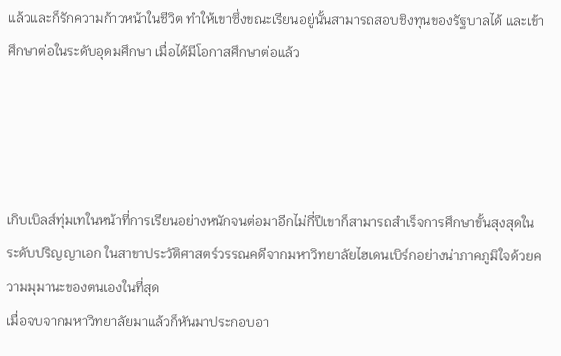แล้วและก็รักความก้าวหน้าในชีวิต ทำให้เขาซึ่งขณะเรียนอยู่นั้นสามารถสอบชิงทุนของรัฐบาลได้ และเข้าศึกษาต่อในระดับอุดมศึกษา เมื่อได้มีโอกาสศึกษาต่อแล้ว




เกิบเบิลส์ทุ่มเทในหน้าที่การเรียนอย่างหนักจนต่อมาอีกไม่กี่ปีเขาก็สามารถสำเร็จการศึกษาขั้นสุงสุดในระดับปริญญาเอก ในสาขาประวัติศาสตร์วรรณคดีจากมหาวิทยาลัยไฮเดนเบิร์กอย่างน่าภาคภูมิใจด้วยความมุมานะของตนเองในที่สุด
เมื่อจบจากมหาวิทยาลัยมาแล้วก็หันมาประกอบอา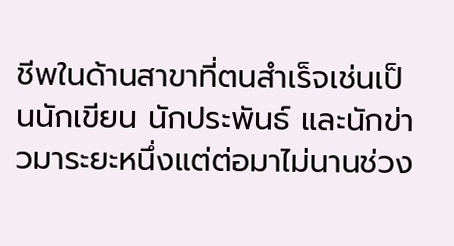ชีพในด้านสาขาที่ตนสำเร็จเช่นเป็นนักเขียน นักประพันธ์ และนักข่าวมาระยะหนึ่งแต่ต่อมาไม่นานช่วง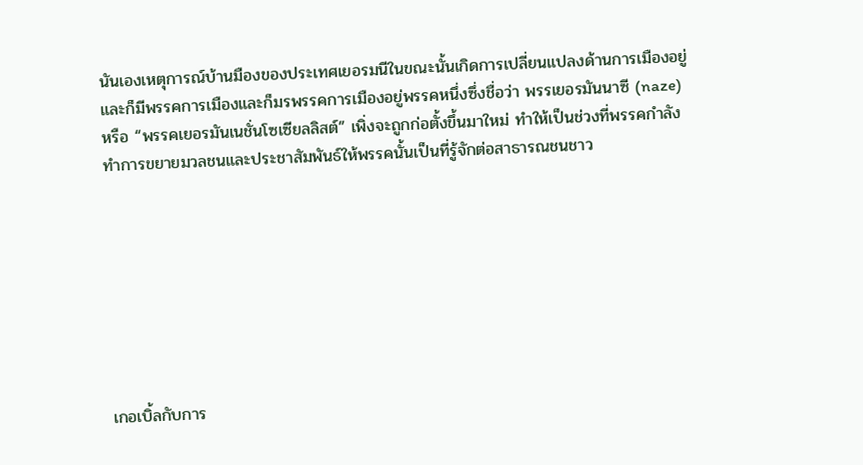นันเองเหตุการณ์บ้านมืองของประเทศเยอรมนีในขณะนั้นเกิดการเปลี่ยนแปลงด้านการเมืองอยู่ และก็มีพรรคการเมืองและก็มรพรรคการเมืองอยู่พรรคหนึ่งซึ่งชื่อว่า พรรเยอรมันนาซี (naze) หรือ “พรรคเยอรมันเนชั่นโซเซียลลิสต์” เพิ่งจะถูกก่อตั้งขึ้นมาใหม่ ทำให้เป็นช่วงที่พรรคกำลังทำการขยายมวลชนและประชาสัมพันธ์ให้พรรคนั้นเป็นที่รู้จักต่อสาธารณชนชาว








เกอเบิ้ลกับการ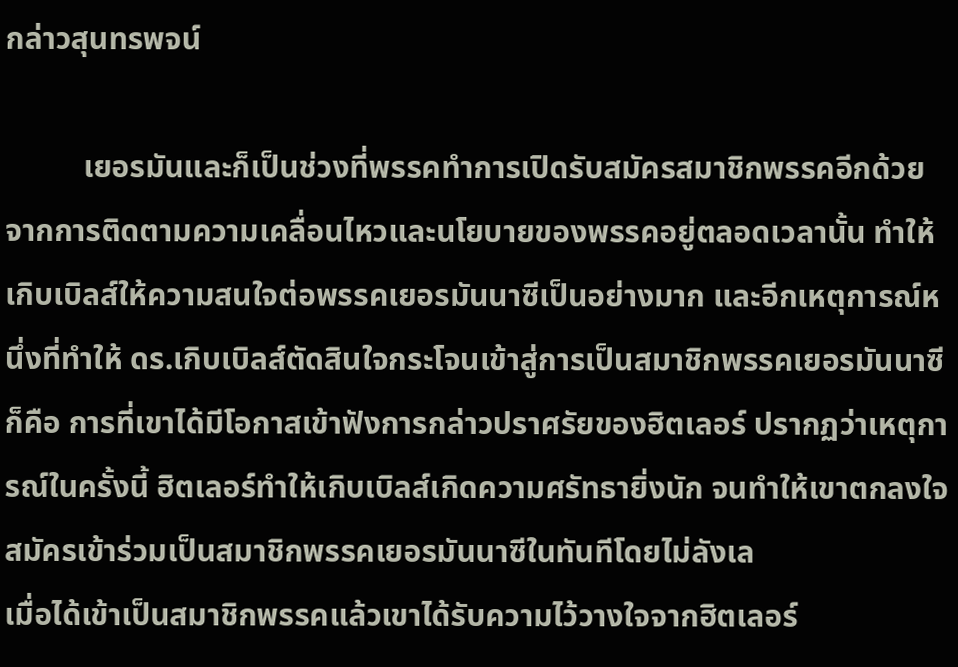กล่าวสุนทรพจน์

          เยอรมันและก็เป็นช่วงที่พรรคทำการเปิดรับสมัครสมาชิกพรรคอีกด้วยจากการติดตามความเคลื่อนไหวและนโยบายของพรรคอยู่ตลอดเวลานั้น ทำให้เกิบเบิลส์ให้ความสนใจต่อพรรคเยอรมันนาซีเป็นอย่างมาก และอีกเหตุการณ์หนึ่งที่ทำให้ ดร.เกิบเบิลส์ตัดสินใจกระโจนเข้าสู่การเป็นสมาชิกพรรคเยอรมันนาซีก็คือ การที่เขาได้มีโอกาสเข้าฟังการกล่าวปราศรัยของฮิตเลอร์ ปรากฏว่าเหตุการณ์ในครั้งนี้ ฮิตเลอร์ทำให้เกิบเบิลส์เกิดความศรัทธายิ่งนัก จนทำให้เขาตกลงใจสมัครเข้าร่วมเป็นสมาชิกพรรคเยอรมันนาซีในทันทีโดยไม่ลังเล
เมื่อได้เข้าเป็นสมาชิกพรรคแล้วเขาได้รับความไว้วางใจจากฮิตเลอร์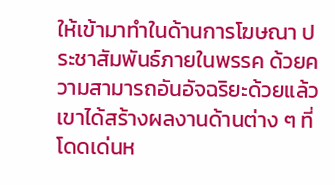ให้เข้ามาทำในด้านการโฆษณา ประชาสัมพันธ์ภายในพรรค ด้วยความสามารถอันอัจฉริยะด้วยแล้วเขาได้สร้างผลงานด้านต่าง ๆ ที่โดดเด่นห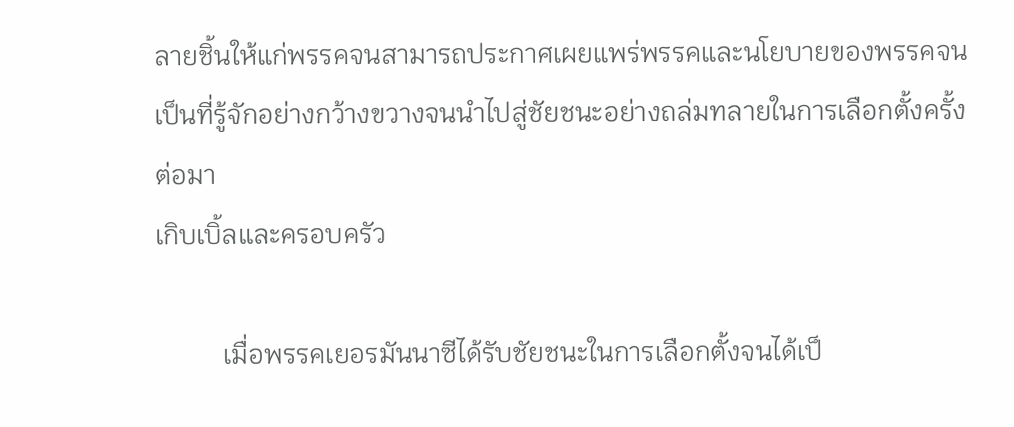ลายชิ้นให้แก่พรรคจนสามารถประกาศเผยแพร่พรรคและนโยบายของพรรคจนเป็นที่รู้จักอย่างกว้างขวางจนนำไปสู่ชัยชนะอย่างถล่มทลายในการเลือกตั้งครั้งต่อมา
เกิบเบิ้ลและครอบครัว

          เมื่อพรรคเยอรมันนาซีได้รับชัยชนะในการเลือกตั้งจนได้เป็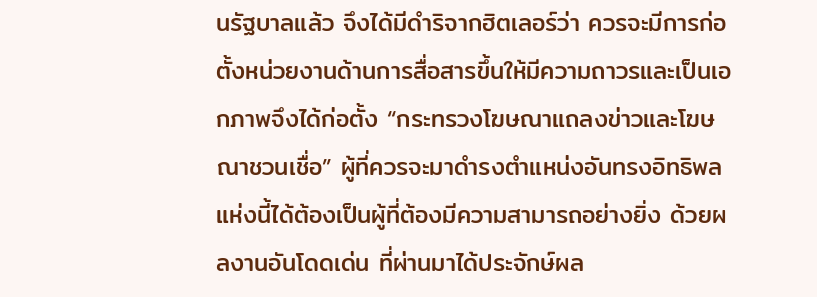นรัฐบาลแล้ว จึงได้มีดำริจากฮิตเลอร์ว่า ควรจะมีการก่อตั้งหน่วยงานด้านการสื่อสารขึ้นให้มีความถาวรและเป็นเอกภาพจึงได้ก่อตั้ง “กระทรวงโฆษณาแถลงข่าวและโฆษณาชวนเชื่อ” ผู้ที่ควรจะมาดำรงตำแหน่งอันทรงอิทธิพลแห่งนี้ได้ต้องเป็นผู้ที่ต้องมีความสามารถอย่างยิ่ง ด้วยผลงานอันโดดเด่น ที่ผ่านมาได้ประจักษ์ผล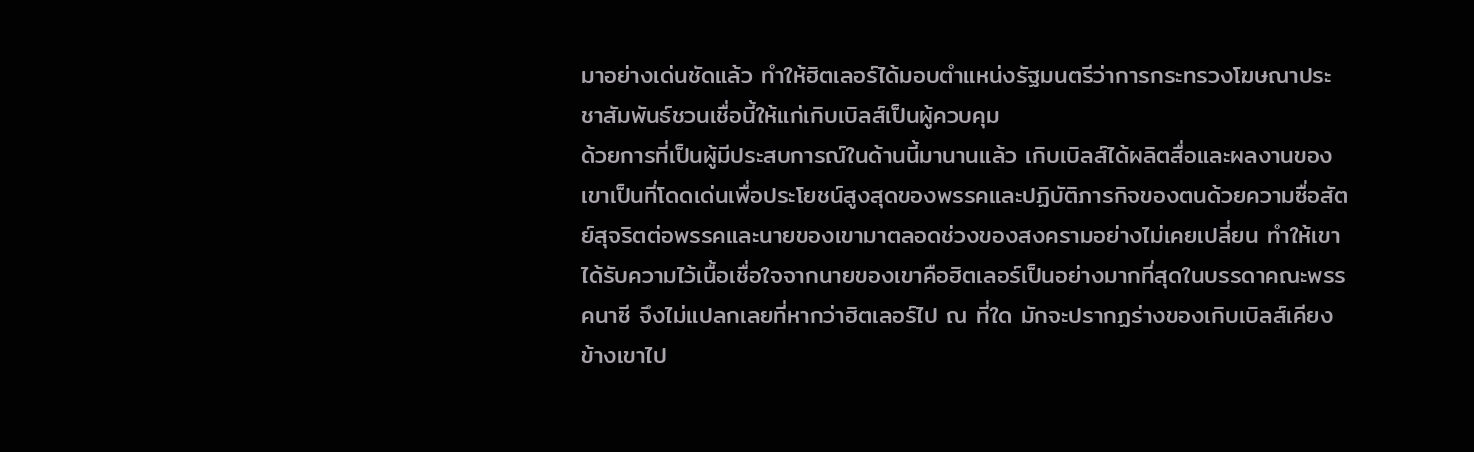มาอย่างเด่นชัดแล้ว ทำให้ฮิตเลอร์ได้มอบตำแหน่งรัฐมนตรีว่าการกระทรวงโฆษณาประชาสัมพันธ์ชวนเชื่อนี้ให้แก่เกิบเบิลส์เป็นผู้ควบคุม
ด้วยการที่เป็นผู้มีประสบการณ์ในด้านนี้มานานแล้ว เกิบเบิลส์ได้ผลิตสื่อและผลงานของเขาเป็นที่โดดเด่นเพื่อประโยชน์สูงสุดของพรรคและปฏิบัติภารกิจของตนด้วยความซื่อสัตย์สุจริตต่อพรรคและนายของเขามาตลอดช่วงของสงครามอย่างไม่เคยเปลี่ยน ทำให้เขาได้รับความไว้เนื้อเชื่อใจจากนายของเขาคือฮิตเลอร์เป็นอย่างมากที่สุดในบรรดาคณะพรรคนาซี จึงไม่แปลกเลยที่หากว่าฮิตเลอร์ไป ณ ที่ใด มักจะปรากฏร่างของเกิบเบิลส์เคียงข้างเขาไป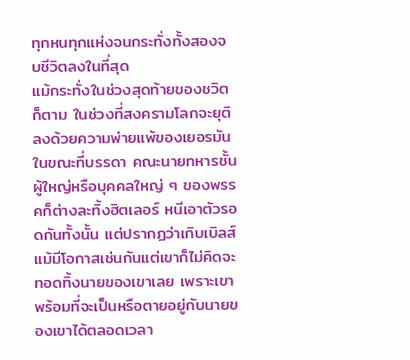ทุกหนทุกแห่งจนกระทั่งทั้งสองจบชีวิตลงในที่สุด
แม้กระทั่งในช่วงสุดท้ายของชวิตก็ตาม ในช่วงที่สงครามโลกจะยุติลงด้วยความพ่ายแพ้ของเยอรมัน ในขณะที่บรรดา คณะนายทหารชั้นผู้ใหญ่หรือบุคคลใหญ่ ๆ ของพรรคก็ต่างละทิ้งฮิตเลอร์ หนีเอาตัวรอดกันทั้งนั้น แต่ปรากฏว่าเกิบเบิลส์แม้มีโอกาสเช่นกันแต่เขาก็ไม่คิดจะทอดทิ้งนายของเขาเลย เพราะเขาพร้อมที่จะเป็นหรือตายอยู่กับนายของเขาได้ตลอดเวลา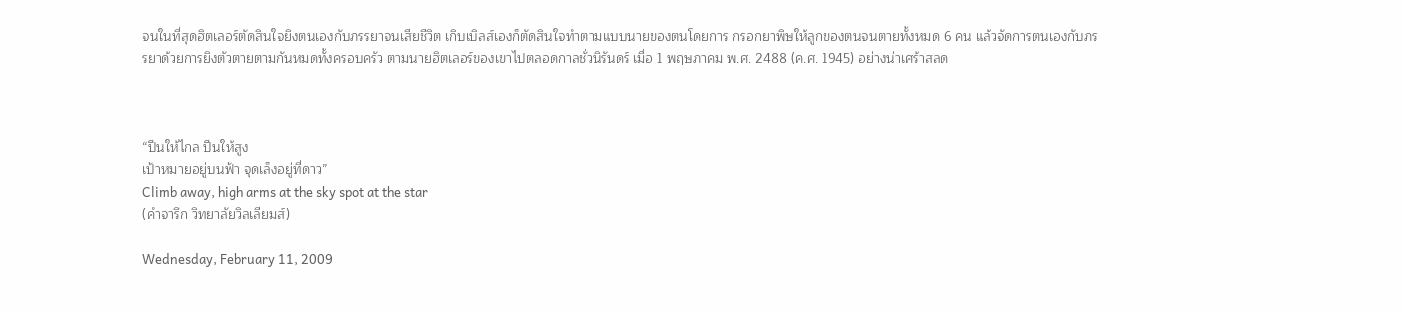จนในที่สุดฮิตเลอร์ตัดสินใจยิงตนเองกับภรรยาจนเสียชีวิต เกิบเบิลส์เองก็ตัดสินใจทำตามแบบนายของตนโดยการ กรอกยาพิษให้ลูกของตนจนตายทั้งหมด 6 คน แล้วจัดการตนเองกับภรรยาด้วยการยิงตัวตายตามกันหมดทั้งครอบครัว ตามนายฮิตเลอร์ของเขาไปตลอดกาลชั่วนิรันดร์ เมื่อ 1 พฤษภาคม พ.ศ. 2488 (ค.ศ. 1945) อย่างน่าเศร้าสลด



“ปีนให้ไกล ปีนให้สูง
เป้าหมายอยู่บนฟ้า จุดเล็งอยู่ที่ดาว”
Climb away, high arms at the sky spot at the star
(คำจารึก วิทยาลัยวิลเลียมส์)

Wednesday, February 11, 2009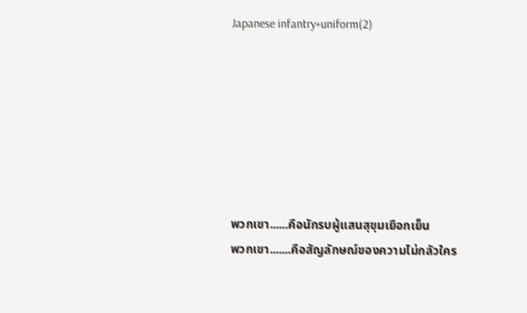Japanese infantry+uniform(2)







พวกเขา......คือนักรบผู้แสนสุขุมเยือกเย็น
พวกเขา.......คือสัญลักษณ์ของความไม่กลัวใคร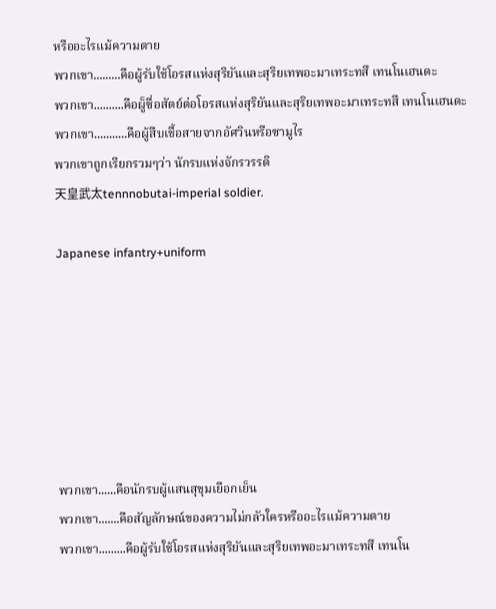หรืออะไรแม้ความตาย
พวกเขา.........คือผู้รับใช้โอรสแห่งสุริยันและสุริยเทพอะมาเทระทสึ เทนโนเฮนดะ
พวกเขา..........คือผู็ซื่อสัตย์ต่อโอรสแห่งสุริยันและสุริยเทพอะมาเทระทสึ เทนโนเฮนดะ
พวกเขา...........คือผู้สืบเชื้อสายจากอัศวินหรือซามูไร
พวกเขาถูกเรียกรวมๆว่า นักรบแห่งจักรวรรดิ
天皇武太tennnobutai-imperial soldier.

Japanese infantry+uniform







พวกเขา......คือนักรบผู้แสนสุขุมเยือกเย็น
พวกเขา.......คือสัญลักษณ์ของความไม่กลัวใครหรืออะไรแม้ความตาย
พวกเขา.........คือผู้รับใช้โอรสแห่งสุริยันและสุริยเทพอะมาเทระทสึ เทนโน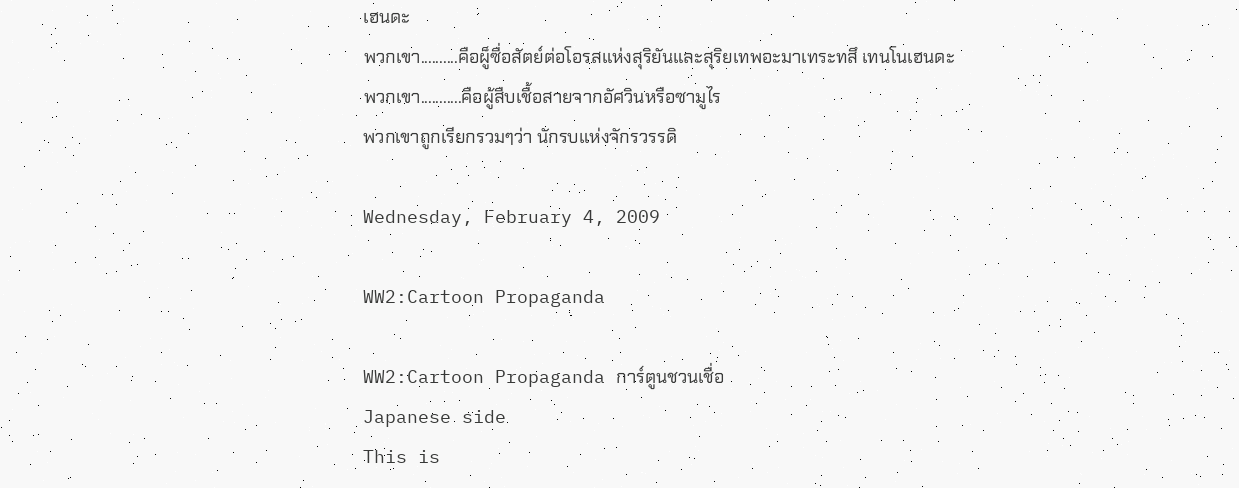เฮนดะ
พวกเขา..........คือผู็ซื่อสัตย์ต่อโอรสแห่งสุริยันและสุริยเทพอะมาเทระทสึ เทนโนเฮนดะ
พวกเขา...........คือผู้สืบเชื้อสายจากอัศวินหรือซามูไร
พวกเขาถูกเรียกรวมๆว่า นักรบแห่งจักรวรรดิ

Wednesday, February 4, 2009

WW2:Cartoon Propaganda

WW2:Cartoon Propaganda การ์ตูนชวนเชื่อ
Japanese side
This is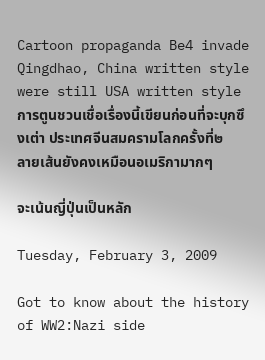Cartoon propaganda Be4 invade Qingdhao, China written style were still USA written style
การตูนชวนเชื่อเรื่องนี้เขียนก่อนที่จะบุกซึงเต่า ประเทศจีนสมครามโลกครั้งที่๒ ลายเส้นยังคงเหมือนอเมริกามากๆ

จะเน้นญี่ปุ่นเป็นหลัก

Tuesday, February 3, 2009

Got to know about the history of WW2:Nazi side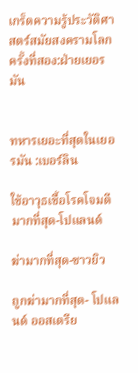เกร็ดความรู้ประวัติศาสตร์สมัยสงครามโลกครั้งที่สอง:ฝ่ายเยอรมัน


ทหารเยอะที่สุดในเยอรมัน :เบอร์ลิน

ใช้อาวุธเชื้อโรคโจมตีมากที่สุด-โปแลนด์

ฆ่ามากที่สุด-ชาวยิว

ถูกฆ่ามากที่สุด- โปแลนด์ ออสเตรีย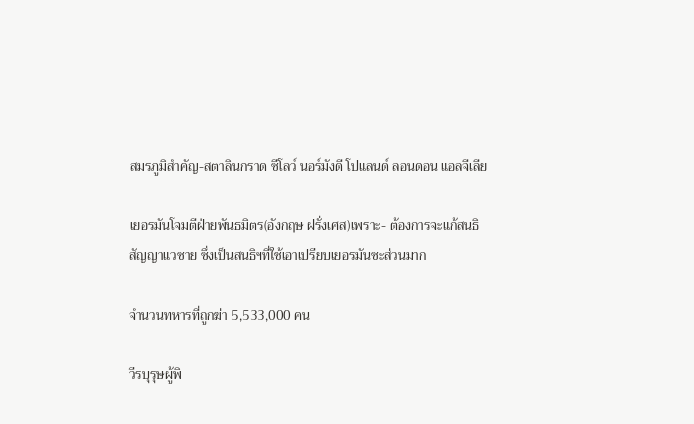สมรภูมิสำคัญ-สตาลินกราด ซีโลว์ นอร์มังดี โปแลนด์ ลอนดอน แอลจีเลีย

เยอรมันโจมตีฝ่ายพันธมิตร(อังกฤษ ฝรั่งเศส)เพราะ- ต้องการจะแก้สนธิสัญญาแวซาย ซึ่งเป็นสนธิฯที่ใช้เอาเปรียบเยอรมันซะส่วนมาก

จำนวนทหารที่ถูกฆ่า 5,533,000 คน

วีรบุรุษผู้พิ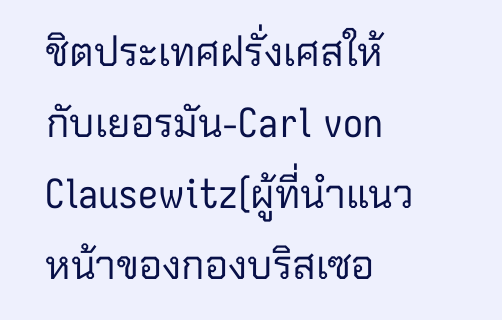ชิตประเทศฝรั่งเศสให้กับเยอรมัน-Carl von Clausewitz(ผู้ที่นำแนวหน้าของกองบริสเซอ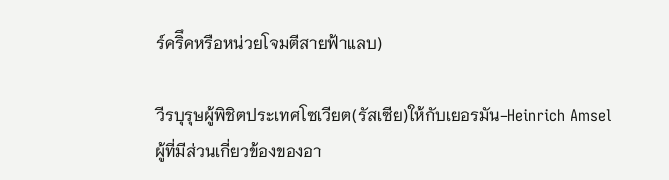ร์คริึคหรือหน่วยโจมตีสายฟ้าแลบ)

วีรบุรุษผู้พิชิตประเทศโซเวียต(รัสเซีย)ให้กับเยอรมัน-Heinrich Amsel
ผู้ที่มีส่วนเกี่ยวข้องของอา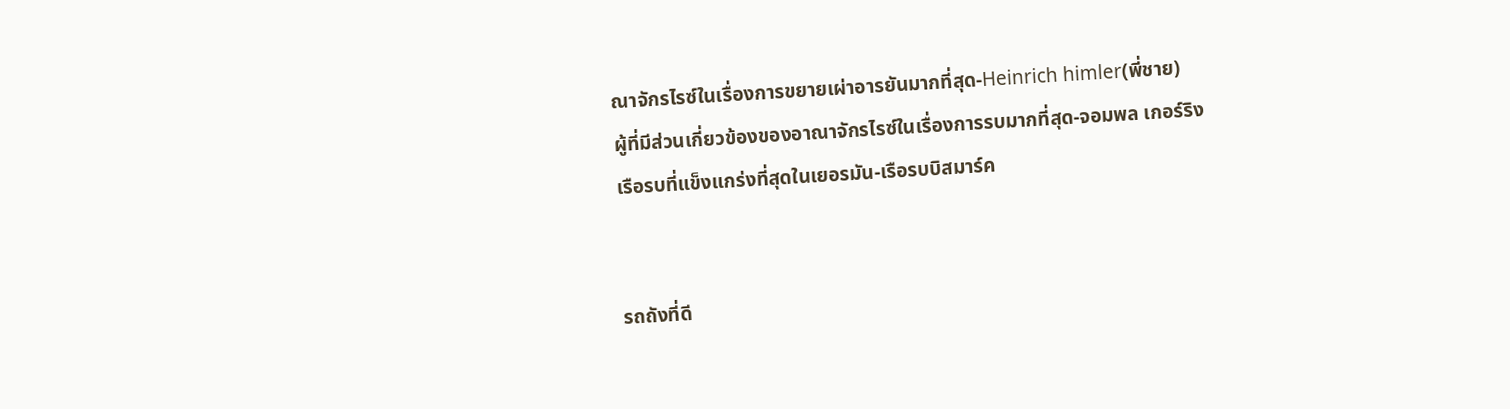ณาจักรไรซ์ในเรื่องการขยายเผ่าอารยันมากที่สุด-Heinrich himler(พี่ชาย)
ผู้ที่มีส่วนเกี่ยวข้องของอาณาจักรไรซ์ในเรื่องการรบมากที่สุด-จอมพล เกอร์ริง
เรือรบที่แข็งแกร่งที่สุดในเยอรมัน-เรือรบบิสมาร์ค


รถถังที่ดี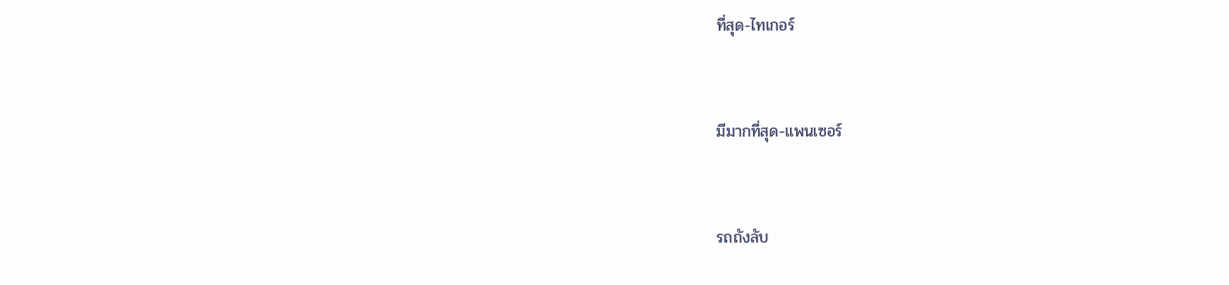ที่สุด-ไทเกอร์



มีมากที่สุด-แพนเซอร์



รถถังลับ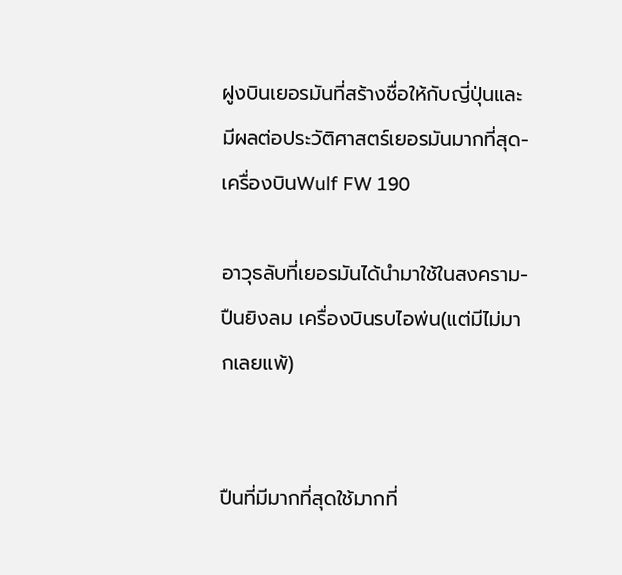ฝูงบินเยอรมันที่สร้างชื่อให้กับญี่ปุ่นและมีผลต่อประวัติศาสตร์เยอรมันมากที่สุด-เครื่องบินWulf FW 190

อาวุธลับที่เยอรมันได้นำมาใช้ในสงคราม-ปืนยิงลม เครื่องบินรบไอพ่น(แต่มีไม่มากเลยแพ้)


ปืนที่มีมากที่สุดใช้มากที่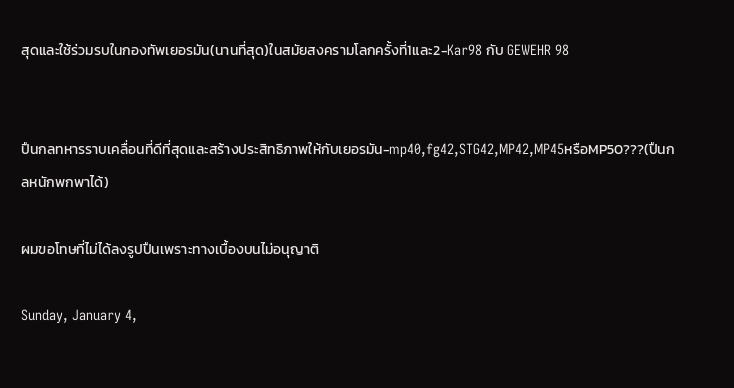สุดและใช้ร่วมรบในกองทัพเยอรมัน(นานที่สุด)ในสมัยสงครามโลกครั้งที่1และ2-Kar98 กับ GEWEHR 98


ปืนกลทหารราบเคลื่อนที่ดีที่สุดและสร้างประสิทธิภาพให้กับเยอรมัน-mp40,fg42,STG42,MP42,MP45หรือMP50???(ปืนกลหนักพกพาได้)

ผมขอโทษที่ไม่ได้ลงรูปปืนเพราะทางเบื้องบนไม่อนุญาติ

Sunday, January 4,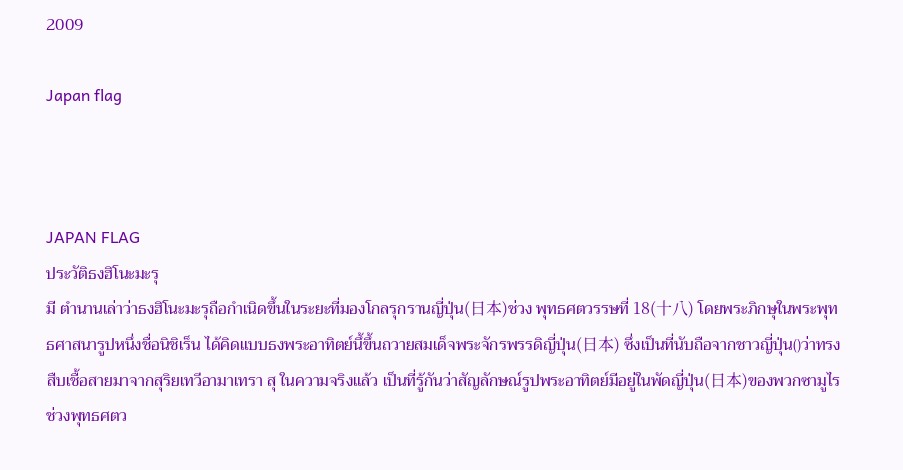2009

Japan flag



JAPAN FLAG
ประวัติธงฮิโนะมะรุ
มี ตำนานเล่าว่าธงฮิโนะมะรุถือกำเนิดขึ้นในระยะที่มองโกลรุกรานญี่ปุ่น(日本)ช่วง พุทธศตวรรษที่ 18(十八) โดยพระภิกษุในพระพุทธศาสนารูปหนึ่งชื่อนิชิเร็น ได้คิดแบบธงพระอาทิตย์นึ้ขึ้นถวายสมเด็จพระจักรพรรดิญี่ปุ่น(日本) ซึ่งเป็นที่นับถือจากชาวญี่ปุ่น()ว่าทรงสืบเชื้อสายมาจากสุริยเทวีอามาเทรา สุ ในความจริงแล้ว เป็นที่รู้กันว่าสัญลักษณ์รูปพระอาทิตย์มีอยู่ในพัดญี่ปุ่น(日本)ของพวกซามูไร ช่วงพุทธศตว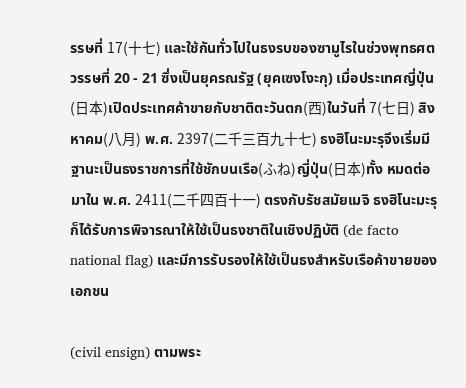รรษที่ 17(十七) และใช้กันทั่วไปในธงรบของซามูไรในช่วงพุทธศตวรรษที่ 20 - 21 ซึ่งเป็นยุครณรัฐ (ยุคเซงโงะกุ) เมื่อประเทศญี่ปุ่น(日本)เปิดประเทศค้าขายกับชาติตะวันตก(西)ในวันที่ 7(七日) สิงหาคม(八月) พ.ศ. 2397(二千三百九十七) ธงฮิโนะมะรุจึงเริ่มมีฐานะเป็นธงราชการที่ใช้ชักบนเรือ(ふね)ญี่ปุ่น(日本)ทั้ง หมดต่อมาใน พ.ศ. 2411(二千四百十一) ตรงกับรัชสมัยเมจิ ธงฮิโนะมะรุก็ได้รับการพิจารณาให้ใช้เป็นธงชาติในเชิงปฏิบัติ (de facto national flag) และมีการรับรองให้ใช้เป็นธงสำหรับเรือค้าขายของเอกชน

(civil ensign) ตามพระ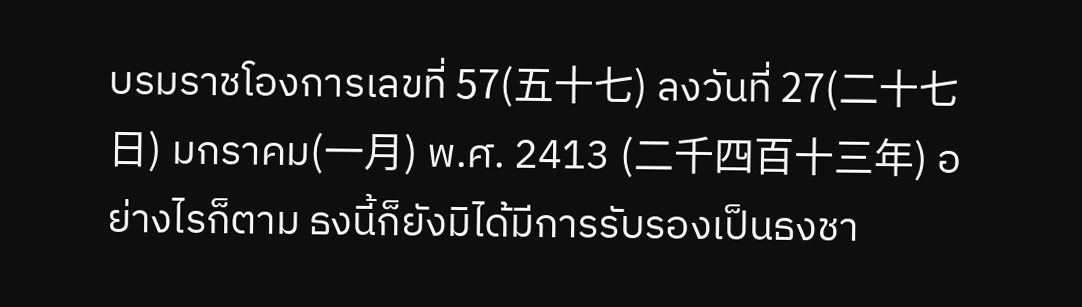บรมราชโองการเลขที่ 57(五十七) ลงวันที่ 27(二十七日) มกราคม(一月) พ.ศ. 2413 (二千四百十三年) อย่างไรก็ตาม ธงนี้ก็ยังมิได้มีการรับรองเป็นธงชา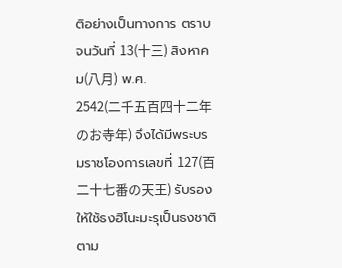ติอย่างเป็นทางการ ตราบจนวันที่ 13(十三) สิงหาคม(八月) พ.ศ.
2542(二千五百四十二年のお寺年) จึงได้มีพระบรมราชโองการเลขที่ 127(百二十七番の天王) รับรองให้ใช้ธงฮิโนะมะรุเป็นธงชาติตาม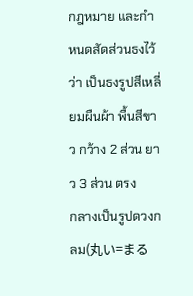กฎหมาย และกำหนดสัดส่วนธงไว้ว่า เป็นธงรูปสีเหลี่ยมผืนผ้า พื้นสีขาว กว้าง 2 ส่วน ยาว 3 ส่วน ตรง
กลางเป็นรูปดวงกลม(丸い=まる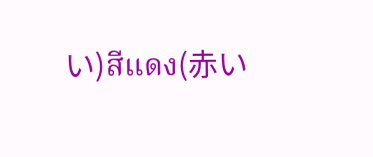い)สีแดง(赤い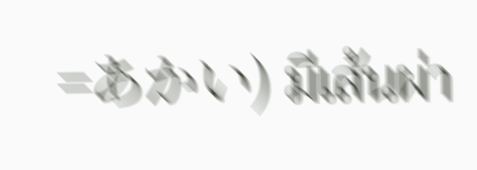=あかい) มีเส้นผ่า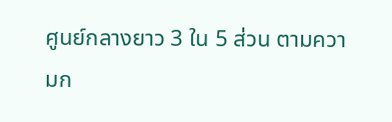ศูนย์กลางยาว 3 ใน 5 ส่วน ตามความก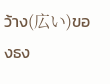ว้าง(広い)ของธง